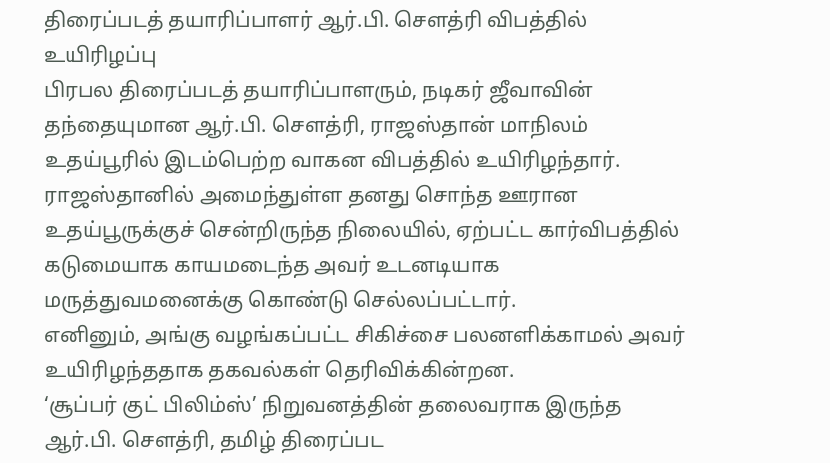திரைப்படத் தயாரிப்பாளர் ஆர்.பி. சௌத்ரி விபத்தில் உயிரிழப்பு
பிரபல திரைப்படத் தயாரிப்பாளரும், நடிகர் ஜீவாவின் தந்தையுமான ஆர்.பி. சௌத்ரி, ராஜஸ்தான் மாநிலம் உதய்பூரில் இடம்பெற்ற வாகன விபத்தில் உயிரிழந்தார்.
ராஜஸ்தானில் அமைந்துள்ள தனது சொந்த ஊரான உதய்பூருக்குச் சென்றிருந்த நிலையில், ஏற்பட்ட கார்விபத்தில் கடுமையாக காயமடைந்த அவர் உடனடியாக மருத்துவமனைக்கு கொண்டு செல்லப்பட்டார்.
எனினும், அங்கு வழங்கப்பட்ட சிகிச்சை பலனளிக்காமல் அவர் உயிரிழந்ததாக தகவல்கள் தெரிவிக்கின்றன.
‘சூப்பர் குட் பிலிம்ஸ்’ நிறுவனத்தின் தலைவராக இருந்த ஆர்.பி. சௌத்ரி, தமிழ் திரைப்பட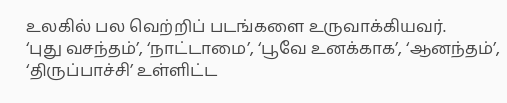உலகில் பல வெற்றிப் படங்களை உருவாக்கியவர்.
‘புது வசந்தம்’, ‘நாட்டாமை’, ‘பூவே உனக்காக’, ‘ஆனந்தம்’, ‘திருப்பாச்சி’ உள்ளிட்ட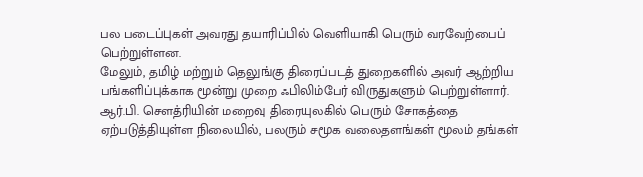பல படைப்புகள் அவரது தயாரிப்பில் வெளியாகி பெரும் வரவேற்பைப் பெற்றுள்ளன.
மேலும், தமிழ் மற்றும் தெலுங்கு திரைப்படத் துறைகளில் அவர் ஆற்றிய பங்களிப்புக்காக மூன்று முறை ஃபிலிம்பேர் விருதுகளும் பெற்றுள்ளார்.
ஆர்.பி. சௌத்ரியின் மறைவு திரையுலகில் பெரும் சோகத்தை ஏற்படுத்தியுள்ள நிலையில், பலரும் சமூக வலைதளங்கள் மூலம் தங்கள்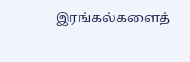இரங்கல்களைத்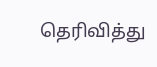தெரிவித்து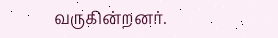வருகின்றனர்.